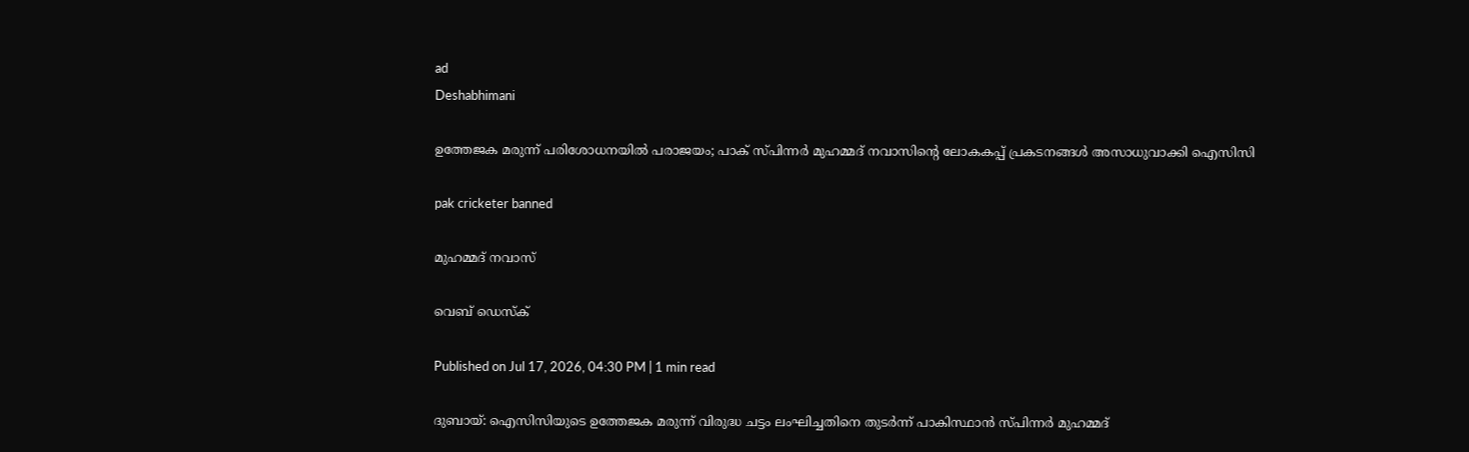ad
Deshabhimani

ഉത്തേജക മരുന്ന് പരിശോധനയിൽ പരാജയം; പാക് സ്പിന്നർ മുഹമ്മദ് നവാസിന്റെ ലോകകപ്പ് പ്രകടനങ്ങൾ അസാധുവാക്കി ഐസിസി

pak cricketer banned

മുഹമ്മദ് നവാസ്

വെബ് ഡെസ്ക്

Published on Jul 17, 2026, 04:30 PM | 1 min read

ദുബായ്: ഐസിസിയുടെ ഉത്തേജക മരുന്ന് വിരുദ്ധ ചട്ടം ലംഘിച്ചതിനെ തുടർന്ന് പാകിസ്ഥാൻ സ്പിന്നർ മുഹമ്മദ്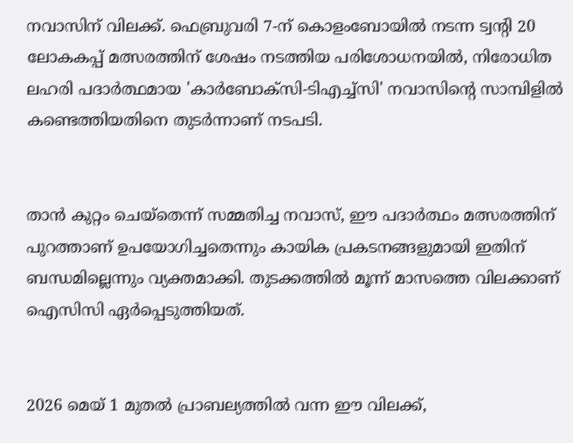നവാസിന് വിലക്ക്. ഫെബ്രുവരി 7-ന് കൊളംബോയിൽ നടന്ന ട്വന്റി 20 ലോകകപ്പ് മത്സരത്തിന് ശേഷം നടത്തിയ പരിശോധനയിൽ, നിരോധിത ലഹരി പദാർത്ഥമായ 'കാർബോക്സി-ടിഎച്ച്സി' നവാസിന്റെ സാമ്പിളിൽ കണ്ടെത്തിയതിനെ തുടർന്നാണ് നടപടി.


താൻ കുറ്റം ചെയ്‌തെന്ന് സമ്മതിച്ച നവാസ്, ഈ പദാർത്ഥം മത്സരത്തിന് പുറത്താണ് ഉപയോഗിച്ചതെന്നും കായിക പ്രകടനങ്ങളുമായി ഇതിന് ബന്ധമില്ലെന്നും വ്യക്തമാക്കി. തുടക്കത്തിൽ മൂന്ന് മാസത്തെ വിലക്കാണ് ഐസിസി ഏർപ്പെടുത്തിയത്.


2026 മെയ് 1 മുതൽ പ്രാബല്യത്തിൽ വന്ന ഈ വിലക്ക്,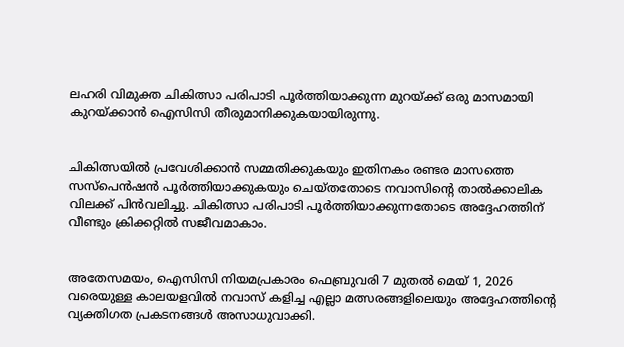ലഹരി വിമുക്ത ചികിത്സാ പരിപാടി പൂർത്തിയാക്കുന്ന മുറയ്ക്ക് ഒരു മാസമായി കുറയ്ക്കാൻ ഐസിസി തീരുമാനിക്കുകയായിരുന്നു.


ചികിത്സയിൽ പ്രവേശിക്കാൻ സമ്മതിക്കുകയും ഇതിനകം രണ്ടര മാസത്തെ സസ്പെൻഷൻ പൂർത്തിയാക്കുകയും ചെയ്തതോടെ നവാസിന്റെ താൽക്കാലിക വിലക്ക് പിൻവലിച്ചു. ചികിത്സാ പരിപാടി പൂർത്തിയാക്കുന്നതോടെ അദ്ദേഹത്തിന് വീണ്ടും ക്രിക്കറ്റിൽ സജീവമാകാം.


അതേസമയം, ഐസിസി നിയമപ്രകാരം ഫെബ്രുവരി 7 മുതൽ മെയ് 1, 2026 വരെയുള്ള കാലയളവിൽ നവാസ് കളിച്ച എല്ലാ മത്സരങ്ങളിലെയും അദ്ദേഹത്തിന്റെ വ്യക്തിഗത പ്രകടനങ്ങൾ അസാധുവാക്കി.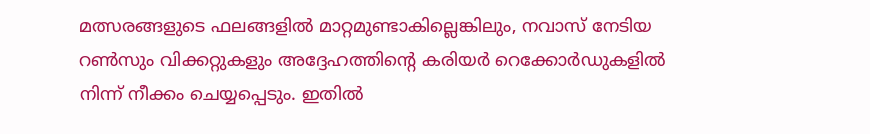മത്സരങ്ങളുടെ ഫലങ്ങളിൽ മാറ്റമുണ്ടാകില്ലെങ്കിലും, നവാസ് നേടിയ റൺസും വിക്കറ്റുകളും അദ്ദേഹത്തിന്റെ കരിയർ റെക്കോർഡുകളിൽ നിന്ന് നീക്കം ചെയ്യപ്പെടും. ഇതിൽ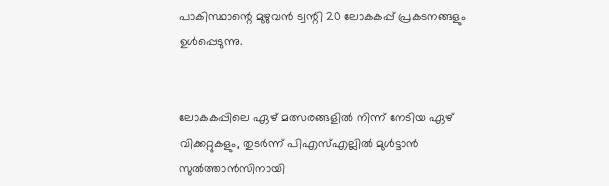പാകിസ്ഥാന്റെ മുഴുവൻ ട്വന്റി 20 ലോകകപ്പ് പ്രകടനങ്ങളും ഉൾപ്പെടുന്നു.


ലോകകപ്പിലെ ഏഴ് മത്സരങ്ങളിൽ നിന്ന് നേടിയ ഏഴ് വിക്കറ്റുകളും, തുടർന്ന് പിഎസ്എല്ലിൽ മുൾട്ടാൻ സുൽത്താൻസിനായി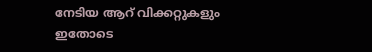നേടിയ ആറ് വിക്കറ്റുകളും ഇതോടെ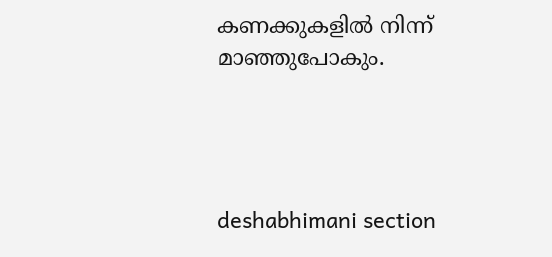കണക്കുകളിൽ നിന്ന് മാഞ്ഞുപോകും.




deshabhimani section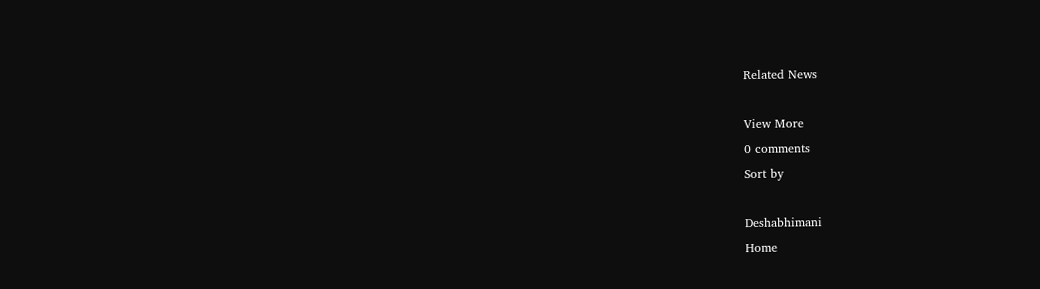Related News

View More
0 comments
Sort by

Deshabhimani
Home